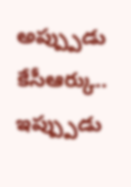అప్ప్పుడు కేసీఆర్కు.. ఇప్ప్పుడు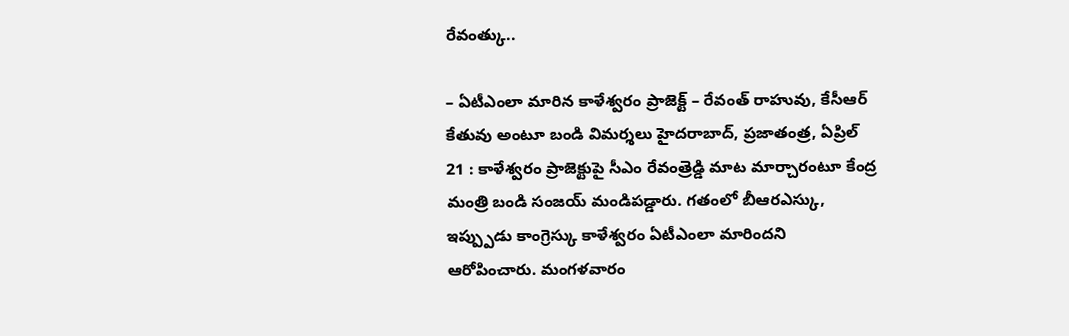రేవంత్కు..

– ఏటీఎంలా మారిన కాళేశ్వరం ప్రాజెక్ట్ – రేవంత్ రాహువు, కేసీఆర్ కేతువు అంటూ బండి విమర్శలు హైదరాబాద్, ప్రజాతంత్ర, ఏప్రిల్ 21 : కాళేశ్వరం ప్రాజెక్టుపై సీఎం రేవంత్రెడ్డి మాట మార్చారంటూ కేంద్ర మంత్రి బండి సంజయ్ మండిపడ్డారు. గతంలో బీఆరఎస్కు, ఇప్ప్పుడు కాంగ్రెస్కు కాళేశ్వరం ఏటీఎంలా మారిందని ఆరోపించారు. మంగళవారం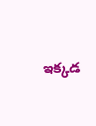ఇక్కడ